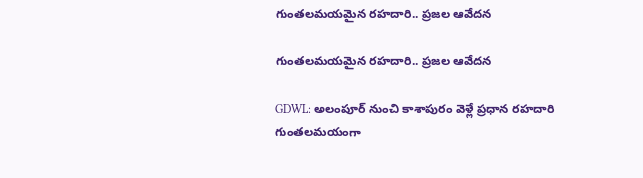గుంతలమయమైన రహదారి.. ప్రజల ఆవేదన

గుంతలమయమైన రహదారి.. ప్రజల ఆవేదన

GDWL: అలంపూర్ నుంచి కాశాపురం వెళ్లే ప్రధాన రహదారి గుంతలమయంగా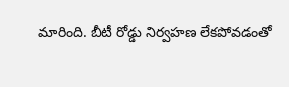మారింది. బీటీ రోడ్డు నిర్వహణ లేకపోవడంతో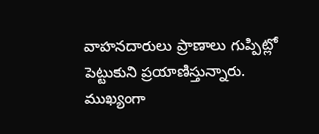వాహనదారులు ప్రాణాలు గుప్పిట్లో పెట్టుకుని ప్రయాణిస్తున్నారు. ముఖ్యంగా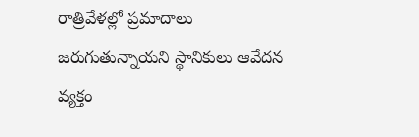రాత్రివేళల్లో ప్రమాదాలు జరుగుతున్నాయని స్థానికులు ఆవేదన వ్యక్తం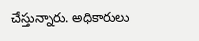చేస్తున్నారు. అధికారులు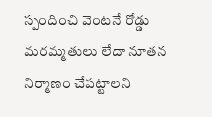స్పందించి వెంటనే రోడ్డు మరమ్మతులు లేదా నూతన నిర్మాణం చేపట్టాలని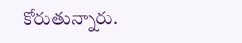కోరుతున్నారు.